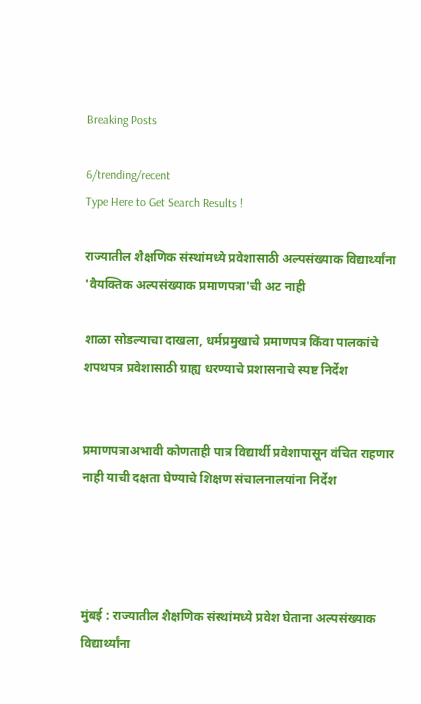Breaking Posts

6/trending/recent
Type Here to Get Search Results !

राज्यातील शैक्षणिक संस्थांमध्ये प्रवेशासाठी अल्पसंख्याक विद्यार्थ्यांना 'वैयक्तिक अल्पसंख्याक प्रमाणपत्रा'ची अट नाही

शाळा सोडल्याचा दाखला, धर्मप्रमुखाचे प्रमाणपत्र किंवा पालकांचे शपथपत्र प्रवेशासाठी ग्राह्य धरण्याचे प्रशासनाचे स्पष्ट निर्देश


प्रमाणपत्राअभावी कोणताही पात्र विद्यार्थी प्रवेशापासून वंचित राहणार नाही याची दक्षता घेण्याचे शिक्षण संचालनालयांना निर्देश




मुंबई : राज्यातील शैक्षणिक संस्थांमध्ये प्रवेश घेताना अल्पसंख्याक विद्यार्थ्यांना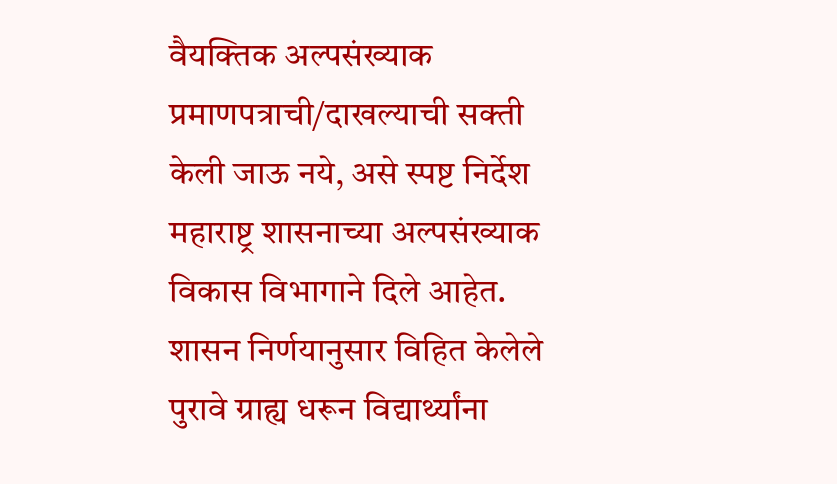वैयक्तिक अल्पसंख्याक प्रमाणपत्राची/दाखल्याची सक्ती केली जाऊ नये, असे स्पष्ट निर्देश महाराष्ट्र शासनाच्या अल्पसंख्याक विकास विभागाने दिले आहेत. शासन निर्णयानुसार विहित केलेले पुरावे ग्राह्य धरून विद्यार्थ्यांना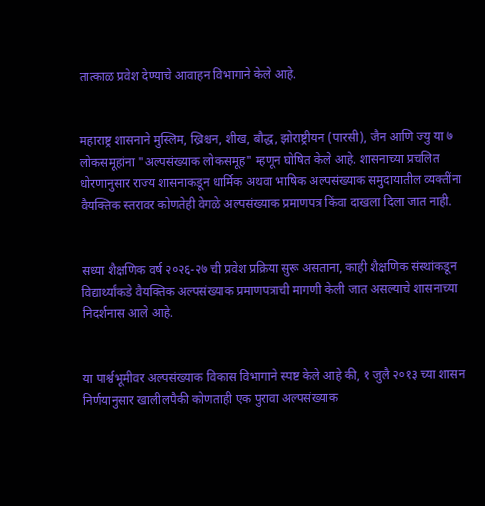तात्काळ प्रवेश देण्याचे आवाहन विभागाने केले आहे.


महाराष्ट्र शासनाने मुस्लिम, ख्रिश्चन, शीख, बौद्ध, झोराष्ट्रीयन (पारसी), जैन आणि ज्यु या ७ लोकसमूहांना "अल्पसंख्याक लोकसमूह" म्हणून घोषित केले आहे. शासनाच्या प्रचलित धोरणानुसार राज्य शासनाकडून धार्मिक अथवा भाषिक अल्पसंख्याक समुदायातील व्यक्तींना वैयक्तिक स्तरावर कोणतेही वेगळे अल्पसंख्याक प्रमाणपत्र किंवा दाखला दिला जात नाही.


सध्या शैक्षणिक वर्ष २०२६-२७ ची प्रवेश प्रक्रिया सुरू असताना, काही शैक्षणिक संस्थांकडून विद्यार्थ्यांकडे वैयक्तिक अल्पसंख्याक प्रमाणपत्राची मागणी केली जात असल्याचे शासनाच्या निदर्शनास आले आहे.


या पार्श्वभूमीवर अल्पसंख्याक विकास विभागाने स्पष्ट केले आहे की, १ जुलै २०१३ च्या शासन निर्णयानुसार खालीलपैकी कोणताही एक पुरावा अल्पसंख्याक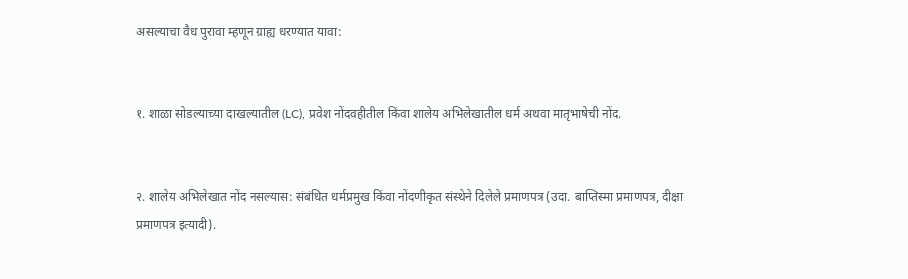असल्याचा वैध पुरावा म्हणून ग्राह्य धरण्यात यावा:


१. शाळा सोडल्याच्या दाखल्यातील (LC), प्रवेश नोंदवहीतील किंवा शालेय अभिलेखातील धर्म अथवा मातृभाषेची नोंद.


२. शालेय अभिलेखात नोंद नसल्यास: संबंधित धर्मप्रमुख किंवा नोंदणीकृत संस्थेने दिलेले प्रमाणपत्र (उदा. बाप्तिस्मा प्रमाणपत्र, दीक्षा प्रमाणपत्र इत्यादी).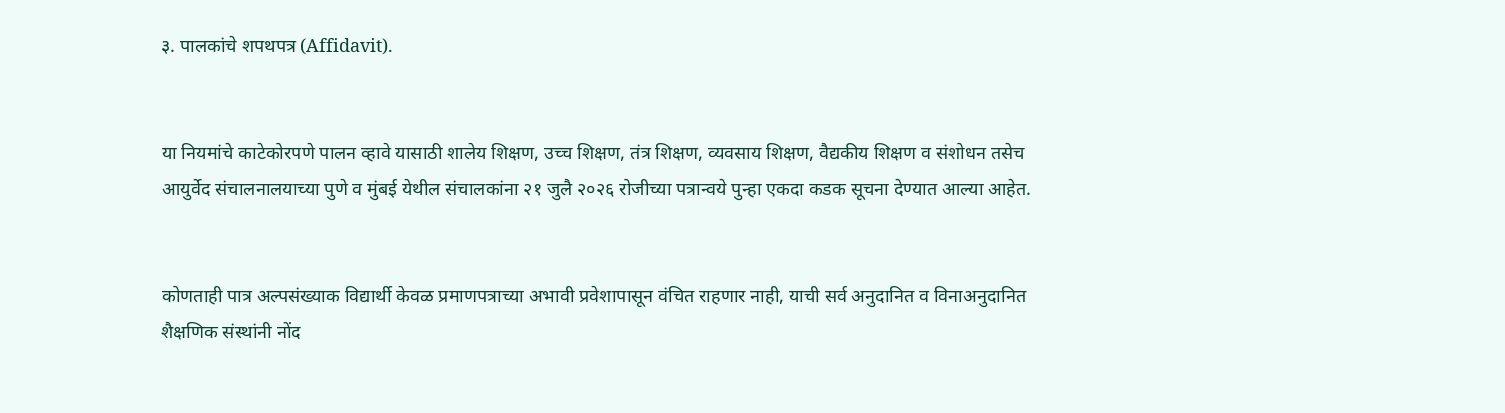३. पालकांचे शपथपत्र (Affidavit).


या नियमांचे काटेकोरपणे पालन व्हावे यासाठी शालेय शिक्षण, उच्च शिक्षण, तंत्र शिक्षण, व्यवसाय शिक्षण, वैद्यकीय शिक्षण व संशोधन तसेच आयुर्वेद संचालनालयाच्या पुणे व मुंबई येथील संचालकांना २१ जुलै २०२६ रोजीच्या पत्रान्वये पुन्हा एकदा कडक सूचना देण्यात आल्या आहेत.


कोणताही पात्र अल्पसंख्याक विद्यार्थी केवळ प्रमाणपत्राच्या अभावी प्रवेशापासून वंचित राहणार नाही, याची सर्व अनुदानित व विनाअनुदानित शैक्षणिक संस्थांनी नोंद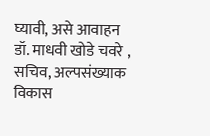घ्यावी, असे आवाहन डॉ. माधवी खोडे चवरे , सचिव, अल्पसंख्याक विकास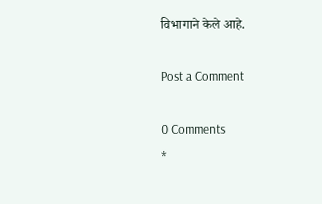विभागाने केले आहे.

Post a Comment

0 Comments
*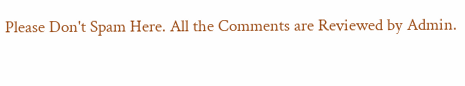Please Don't Spam Here. All the Comments are Reviewed by Admin.